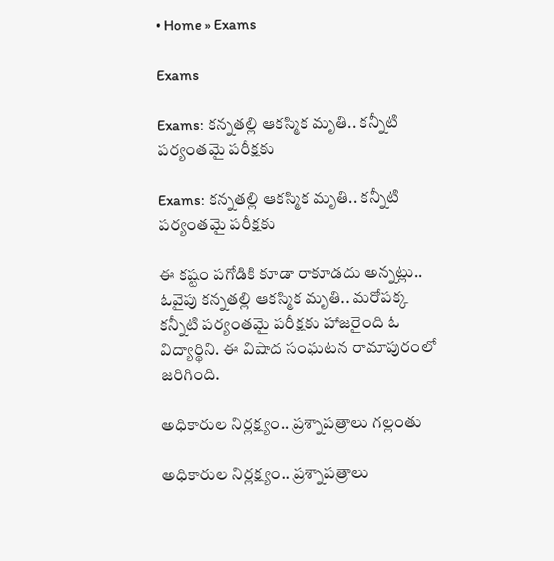• Home » Exams

Exams

Exams: కన్నతల్లి ఆకస్మిక మృతి.. కన్నీటి పర్యంతమై పరీక్షకు

Exams: కన్నతల్లి ఆకస్మిక మృతి.. కన్నీటి పర్యంతమై పరీక్షకు

ఈ కష్టం పగోడికి కూడా రాకూడదు అన్నట్లు.. ఓవైపు కన్నతల్లి ఆకస్మిక మృతి.. మరోపక్క కన్నీటి పర్యంతమై పరీక్షకు హాజరైంది ఓ విద్యార్థిని. ఈ విషాద సంఘటన రామాపురంలో జరిగింది.

అధికారుల నిర్లక్ష్యం.. ప్రశ్నాపత్రాలు గల్లంతు

అధికారుల నిర్లక్ష్యం.. ప్రశ్నాపత్రాలు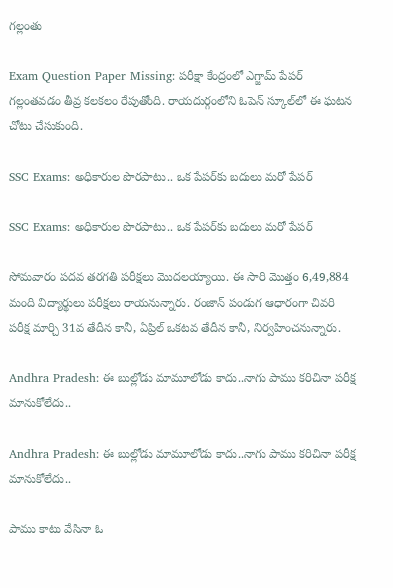గల్లంతు

Exam Question Paper Missing: పరీక్షా కేంద్రంలో ఎగ్జామ్ పేపర్ గల్లంతవడం తీవ్ర కలకలం రేపుతోంది. రాయదుర్గంలోని ఓపెన్ స్కూల్‌‌లో ఈ ఘటన చోటు చేసుకుంది.

SSC Exams: అధికారుల పొరపాటు.. ఒక పేపర్‌కు బదులు మరో పేపర్

SSC Exams: అధికారుల పొరపాటు.. ఒక పేపర్‌కు బదులు మరో పేపర్

సోమవారం పదవ తరగతి పరీక్షలు మొదలయ్యాయి. ఈ సారి మొత్తం 6,49,884 మంది విద్యార్థులు పరీక్షలు రాయనున్నారు. రంజాన్ పండుగ ఆధారంగా చివరి పరీక్ష మార్చి 31వ తేదీన కానీ, ఏప్రిల్ ఒకటవ తేదీన కానీ, నిర్వహించనున్నారు.

Andhra Pradesh: ఈ బుల్లోడు మామూలోడు కాదు..నాగు పాము కరిచినా పరీక్ష మానుకోలేదు..

Andhra Pradesh: ఈ బుల్లోడు మామూలోడు కాదు..నాగు పాము కరిచినా పరీక్ష మానుకోలేదు..

పాము కాటు వేసినా ఓ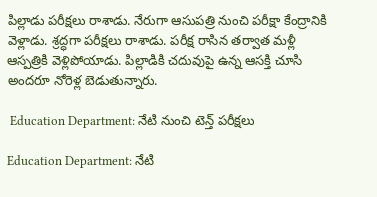పిల్లాడు పరీక్షలు రాశాడు. నేరుగా ఆసుపత్రి నుంచి పరీక్షా కేంద్రానికి వెళ్లాడు. శ్రద్ధగా పరీక్షలు రాశాడు. పరీక్ష రాసిన తర్వాత మళ్లీ ఆస్పత్రికి వెళ్లిపోయాడు. పిల్లాడికి చదువుపై ఉన్న ఆసక్తి చూసి అందరూ నోరెళ్ల బెడుతున్నారు.

 Education Department: నేటి నుంచి టెన్త్‌ పరీక్షలు

Education Department: నేటి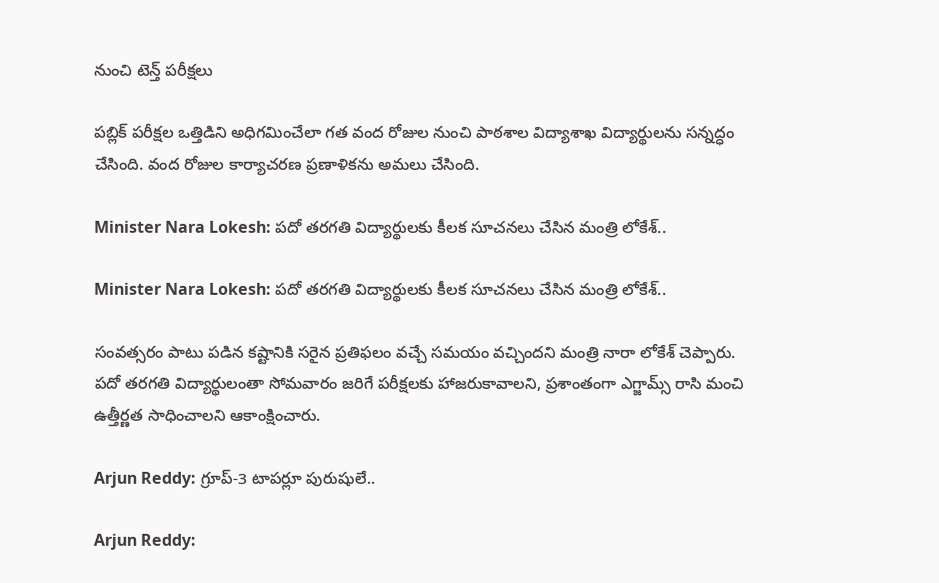నుంచి టెన్త్‌ పరీక్షలు

పబ్లిక్‌ పరీక్షల ఒత్తిడిని అధిగమించేలా గత వంద రోజుల నుంచి పాఠశాల విద్యాశాఖ విద్యార్థులను సన్నద్ధం చేసింది. వంద రోజుల కార్యాచరణ ప్రణాళికను అమలు చేసింది.

Minister Nara Lokesh: పదో తరగతి విద్యార్థులకు కీలక సూచనలు చేసిన మంత్రి లోకేశ్..

Minister Nara Lokesh: పదో తరగతి విద్యార్థులకు కీలక సూచనలు చేసిన మంత్రి లోకేశ్..

సంవత్సరం పాటు పడిన కష్టానికి సరైన ప్రతిఫలం వచ్చే సమయం వచ్చిందని మంత్రి నారా లోకేశ్ చెప్పారు. పదో తరగతి విద్యార్థులంతా సోమవారం జరిగే పరీక్షలకు హాజరుకావాలని, ప్రశాంతంగా ఎగ్జామ్స్ రాసి మంచి ఉత్తీర్ణత సాధించాలని ఆకాంక్షించారు.

Arjun Reddy: గ్రూప్‌-3 టాపర్లూ పురుషులే..

Arjun Reddy: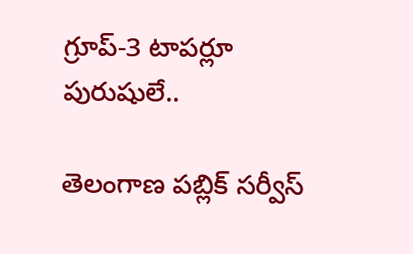గ్రూప్‌-3 టాపర్లూ పురుషులే..

తెలంగాణ పబ్లిక్‌ సర్వీస్‌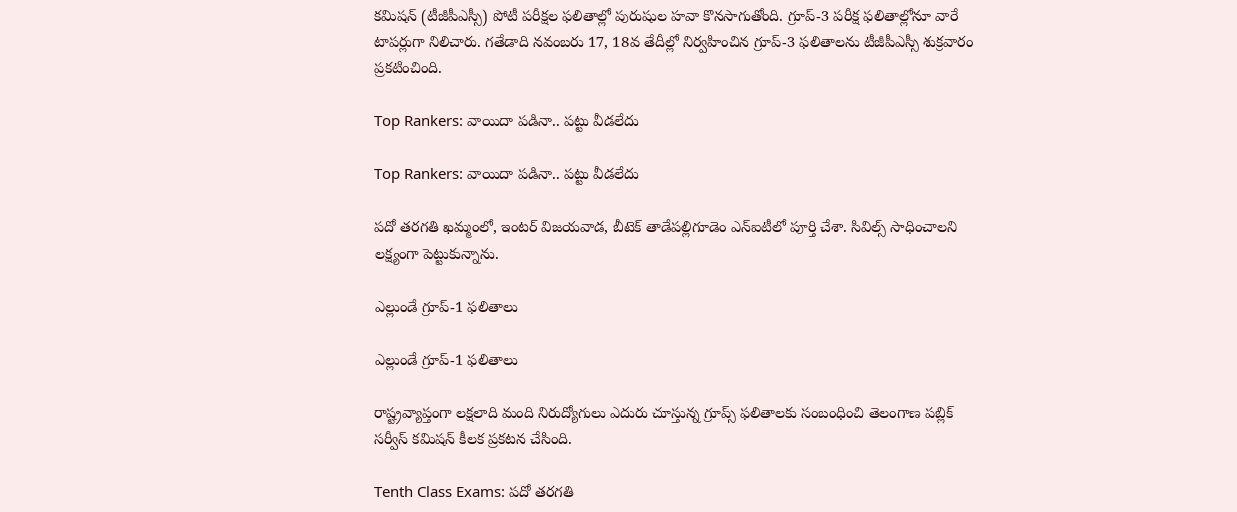కమిషన్‌ (టీజీపీఎస్సీ) పోటీ పరీక్షల ఫలితాల్లో పురుషుల హవా కొనసాగుతోంది. గ్రూప్‌-3 పరీక్ష ఫలితాల్లోనూ వారే టాపర్లుగా నిలిచారు. గతేడాది నవంబరు 17, 18వ తేదీల్లో నిర్వహించిన గ్రూప్‌-3 ఫలితాలను టీజీపీఎస్సీ శుక్రవారం ప్రకటించింది.

Top Rankers: వాయిదా పడినా.. పట్టు వీడలేదు

Top Rankers: వాయిదా పడినా.. పట్టు వీడలేదు

పదో తరగతి ఖమ్మంలో, ఇంటర్‌ విజయవాడ, బీటెక్‌ తాడేపల్లిగూడెం ఎన్‌ఐటీలో పూర్తి చేశా. సివిల్స్‌ సాధించాలని లక్ష్యంగా పెట్టుకున్నాను.

ఎల్లుండే గ్రూప్‌-1 ఫలితాలు

ఎల్లుండే గ్రూప్‌-1 ఫలితాలు

రాష్ట్రవ్యాప్తంగా లక్షలాది మంది నిరుద్యోగులు ఎదురు చూస్తున్న గ్రూప్స్‌ ఫలితాలకు సంబంధించి తెలంగాణ పబ్లిక్‌ సర్వీస్‌ కమిషన్‌ కీలక ప్రకటన చేసింది.

Tenth Class Exams: పదో తరగతి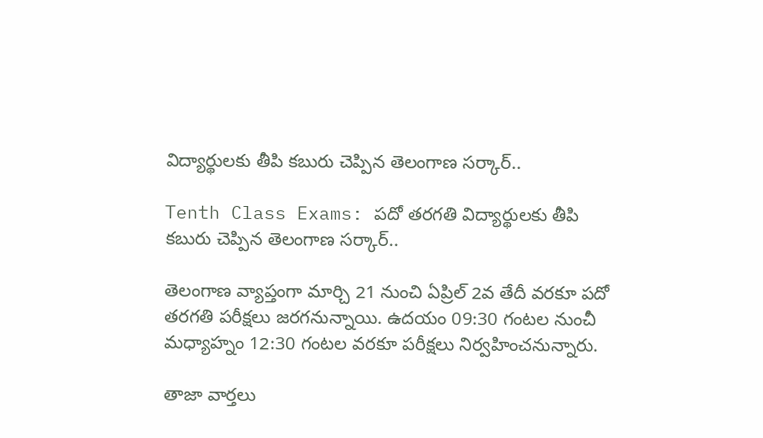విద్యార్థులకు తీపి కబురు చెప్పిన తెలంగాణ సర్కార్..

Tenth Class Exams: పదో తరగతి విద్యార్థులకు తీపి కబురు చెప్పిన తెలంగాణ సర్కార్..

తెలంగాణ వ్యాప్తంగా మార్చి 21 నుంచి ఏప్రిల్ 2వ తేదీ వరకూ పదో తరగతి పరీక్షలు జరగనున్నాయి. ఉదయం 09:30 గంటల నుంచీ మధ్యాహ్నం 12:30 గంటల వరకూ పరీక్షలు నిర్వహించనున్నారు.

తాజా వార్తలు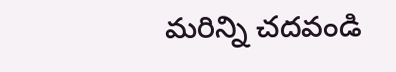మరిన్ని చదవండి